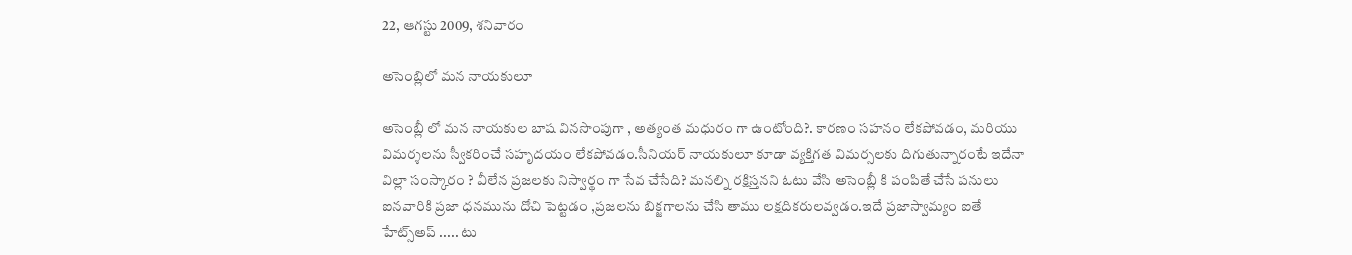22, ఆగస్టు 2009, శనివారం

అసెంబ్లిలో మన నాయకులూ

అసెంబ్లీ లో మన నాయకుల బాష వినసొంపుగా , అత్యంత మధురం గా ఉంటోంది?. కారణం సహనం లేకపోవడం, మరియు విమర్శలను స్వీకరించే సహృదయం లేకపోవడం.సీనియర్ నాయకులూ కూడా వ్యక్తిగత విమర్సలకు దిగుతున్నారంటే ఇదేనా విల్లా సంస్కారం ? వీలేన ప్రజలకు నిస్వార్థం గా సేవ చేసేది? మనల్ని రక్షిస్తనని ఓటు వేసి అసెంబ్లీ కి పంపితే చేసే పనులు ఐనవారికి ప్రజా ధనమును దోచి పెట్టడం ,ప్రజలను బిక్జగాలను చేసి తాము లక్షదికరులవ్వడం.ఇదే ప్రజాస్వామ్యం ఐతే హేట్స్అప్ ..... టు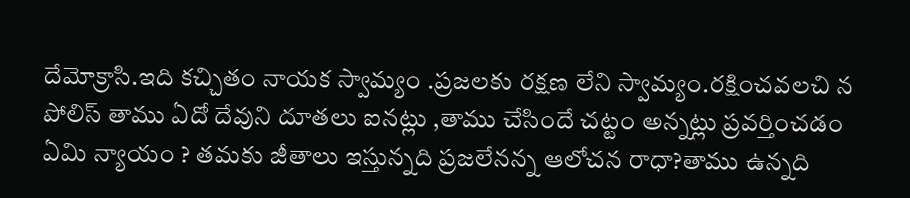దేమోక్రాసి.ఇది కచ్చితం నాయక స్వామ్యం .ప్రజలకు రక్షణ లేని స్వామ్యం.రక్షించవలచి న పోలిస్ తాము ఏదో దేవుని దూతలు ఐనట్లు ,తాము చేసిందే చట్టం అన్నట్లు ప్రవర్తించడం ఏమి న్యాయం ? తమకు జీతాలు ఇస్తున్నది ప్రజలేనన్న ఆలోచన రాధా?తాము ఉన్నది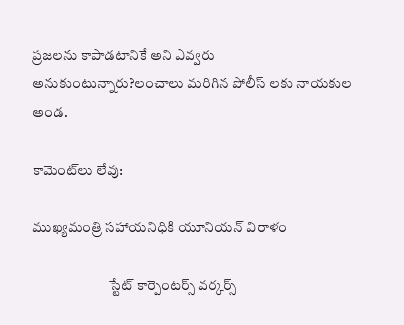ప్రజలను కాపాడటానికే అని ఎవ్వరు అనుకుంటున్నారు?లంచాలు మరిగిన పోలీస్ లకు నాయకుల అండ.

కామెంట్‌లు లేవు:

ముఖ్యమంత్రి సహాయనిధికి యూనియన్ విరాళం

                           స్టేట్ కార్పెంటర్స్ వర్కర్స్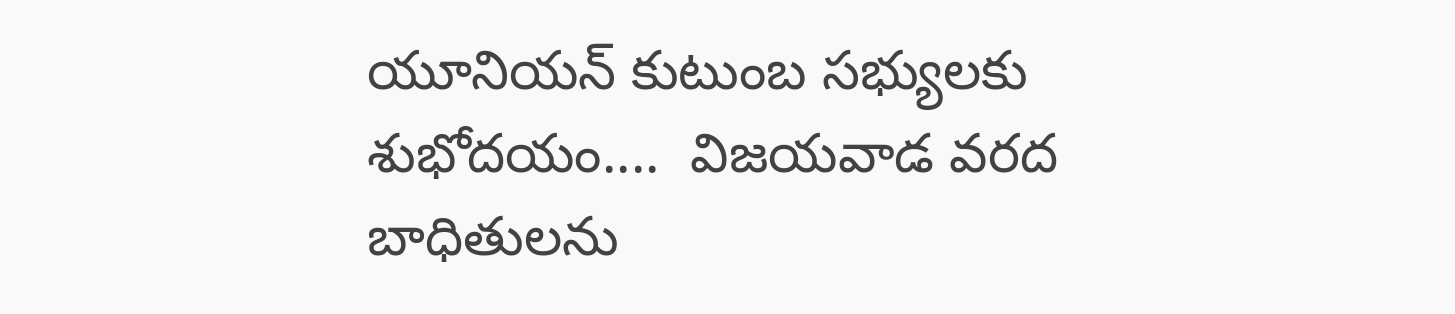యూనియన్ కుటుంబ సభ్యులకు శుభోదయం....  విజయవాడ వరద బాధితులను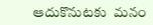ఆదుకొనుటకు  మనం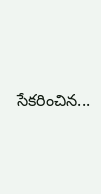సేకరించిన...